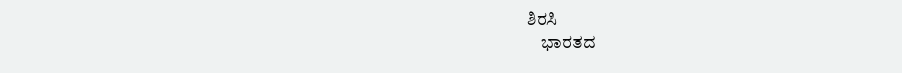ಶಿರಸಿ
    ಭಾರತದ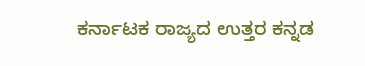ಕರ್ನಾಟಕ ರಾಜ್ಯದ ಉತ್ತರ ಕನ್ನಡ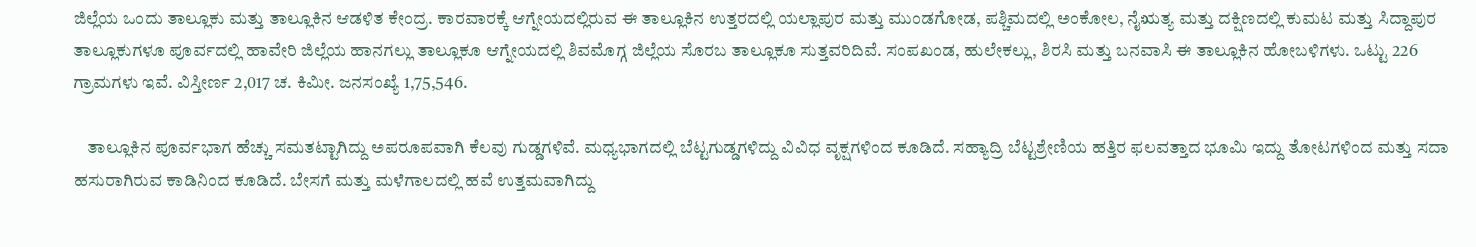ಜಿಲ್ಲೆಯ ಒಂದು ತಾಲ್ಲೂಕು ಮತ್ತು ತಾಲ್ಲೂಕಿನ ಆಡಳಿತ ಕೇಂದ್ರ. ಕಾರವಾರಕ್ಕೆ ಆಗ್ನೇಯದಲ್ಲಿರುವ ಈ ತಾಲ್ಲೂಕಿನ ಉತ್ತರದಲ್ಲಿ ಯಲ್ಲಾಪುರ ಮತ್ತು ಮುಂಡಗೋಡ, ಪಶ್ಚಿಮದಲ್ಲಿ ಅಂಕೋಲ, ನೈಋತ್ಯ ಮತ್ತು ದಕ್ಷಿಣದಲ್ಲಿ ಕುಮಟ ಮತ್ತು ಸಿದ್ದಾಪುರ ತಾಲ್ಲೂಕುಗಳೂ ಪೂರ್ವದಲ್ಲಿ ಹಾವೇರಿ ಜಿಲ್ಲೆಯ ಹಾನಗಲ್ಲು ತಾಲ್ಲೂಕೂ ಆಗ್ನೇಯದಲ್ಲಿ ಶಿವಮೊಗ್ಗ ಜಿಲ್ಲೆಯ ಸೊರಬ ತಾಲ್ಲೂಕೂ ಸುತ್ತವರಿದಿವೆ. ಸಂಪಖಂಡ, ಹುಲೇಕಲ್ಲು, ಶಿರಸಿ ಮತ್ತು ಬನವಾಸಿ ಈ ತಾಲ್ಲೂಕಿನ ಹೋಬಳಿಗಳು. ಒಟ್ಟು 226 ಗ್ರಾಮಗಳು ಇವೆ. ವಿಸ್ತೀರ್ಣ 2,017 ಚ. ಕಿಮೀ. ಜನಸಂಖ್ಯೆ 1,75,546.

    ತಾಲ್ಲೂಕಿನ ಪೂರ್ವಭಾಗ ಹೆಚ್ಚು ಸಮತಟ್ಟಾಗಿದ್ದು ಅಪರೂಪವಾಗಿ ಕೆಲವು ಗುಡ್ಡಗಳಿವೆ. ಮಧ್ಯಭಾಗದಲ್ಲಿ ಬೆಟ್ಟಗುಡ್ಡಗಳಿದ್ದು ವಿವಿಧ ವೃಕ್ಷಗಳಿಂದ ಕೂಡಿದೆ. ಸಹ್ಯಾದ್ರಿ ಬೆಟ್ಟಶ್ರೇಣಿಯ ಹತ್ತಿರ ಫಲವತ್ತಾದ ಭೂಮಿ ಇದ್ದು ತೋಟಗಳಿಂದ ಮತ್ತು ಸದಾ ಹಸುರಾಗಿರುವ ಕಾಡಿನಿಂದ ಕೂಡಿದೆ. ಬೇಸಗೆ ಮತ್ತು ಮಳೆಗಾಲದಲ್ಲಿ ಹವೆ ಉತ್ತಮವಾಗಿದ್ದು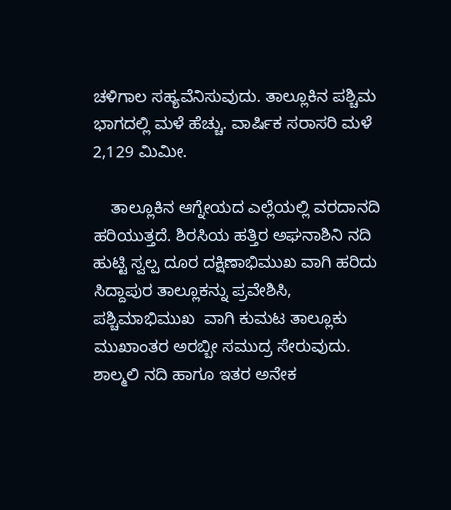ಚಳಿಗಾಲ ಸಹ್ಯವೆನಿಸುವುದು. ತಾಲ್ಲೂಕಿನ ಪಶ್ಚಿಮ ಭಾಗದಲ್ಲಿ ಮಳೆ ಹೆಚ್ಚು. ವಾರ್ಷಿಕ ಸರಾಸರಿ ಮಳೆ 2,129 ಮಿಮೀ.

    ತಾಲ್ಲೂಕಿನ ಆಗ್ನೇಯದ ಎಲ್ಲೆಯಲ್ಲಿ ವರದಾನದಿ ಹರಿಯುತ್ತದೆ. ಶಿರಸಿಯ ಹತ್ತಿರ ಅಘನಾಶಿನಿ ನದಿ ಹುಟ್ಟಿ ಸ್ವಲ್ಪ ದೂರ ದಕ್ಷಿಣಾಭಿಮುಖ ವಾಗಿ ಹರಿದು ಸಿದ್ದಾಪುರ ತಾಲ್ಲೂಕನ್ನು ಪ್ರವೇಶಿಸಿ, ಪಶ್ಚಿಮಾಭಿಮುಖ  ವಾಗಿ ಕುಮಟ ತಾಲ್ಲೂಕು ಮುಖಾಂತರ ಅರಬ್ಬೀ ಸಮುದ್ರ ಸೇರುವುದು. ಶಾಲ್ಮಲಿ ನದಿ ಹಾಗೂ ಇತರ ಅನೇಕ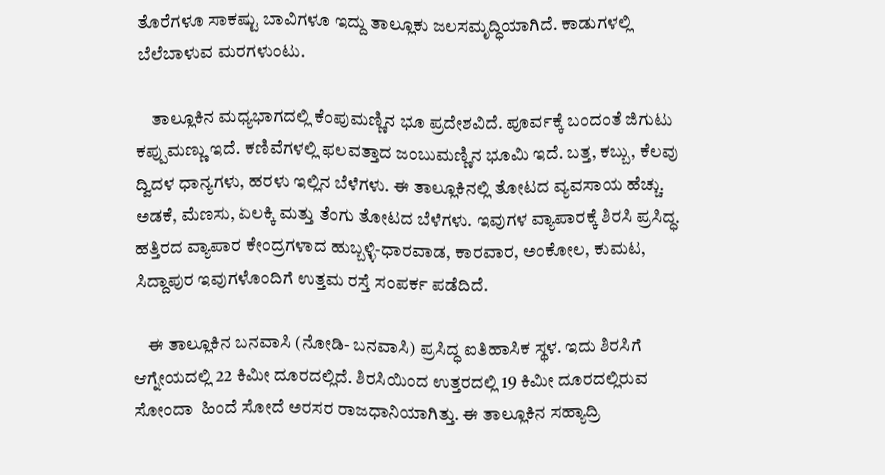ತೊರೆಗಳೂ ಸಾಕಷ್ಟು ಬಾವಿಗಳೂ ಇದ್ದು ತಾಲ್ಲೂಕು ಜಲಸಮೃದ್ಧಿಯಾಗಿದೆ. ಕಾಡುಗಳಲ್ಲಿ ಬೆಲೆಬಾಳುವ ಮರಗಳುಂಟು.

    ತಾಲ್ಲೂಕಿನ ಮಧ್ಯಭಾಗದಲ್ಲಿ ಕೆಂಪುಮಣ್ಣಿನ ಭೂ ಪ್ರದೇಶವಿದೆ. ಪೂರ್ವಕ್ಕೆ ಬಂದಂತೆ ಜಿಗುಟು ಕಪ್ಪುಮಣ್ಣು ಇದೆ. ಕಣಿವೆಗಳಲ್ಲಿ ಫಲವತ್ತಾದ ಜಂಬುಮಣ್ಣಿನ ಭೂಮಿ ಇದೆ. ಬತ್ತ, ಕಬ್ಬು, ಕೆಲವು ದ್ವಿದಳ ಧಾನ್ಯಗಳು, ಹರಳು ಇಲ್ಲಿನ ಬೆಳೆಗಳು. ಈ ತಾಲ್ಲೂಕಿನಲ್ಲಿ ತೋಟದ ವ್ಯವಸಾಯ ಹೆಚ್ಚು. ಅಡಕೆ, ಮೆಣಸು, ಏಲಕ್ಕಿ ಮತ್ತು ತೆಂಗು ತೋಟದ ಬೆಳೆಗಳು. ಇವುಗಳ ವ್ಯಾಪಾರಕ್ಕೆ ಶಿರಸಿ ಪ್ರಸಿದ್ಧ. ಹತ್ತಿರದ ವ್ಯಾಪಾರ ಕೇಂದ್ರಗಳಾದ ಹುಬ್ಬಳ್ಳಿ-ಧಾರವಾಡ, ಕಾರವಾರ, ಅಂಕೋಲ, ಕುಮಟ, ಸಿದ್ದಾಪುರ ಇವುಗಳೊಂದಿಗೆ ಉತ್ತಮ ರಸ್ತೆ ಸಂಪರ್ಕ ಪಡೆದಿದೆ.

    ಈ ತಾಲ್ಲೂಕಿನ ಬನವಾಸಿ (ನೋಡಿ- ಬನವಾಸಿ) ಪ್ರಸಿದ್ಧ ಐತಿಹಾಸಿಕ ಸ್ಥಳ. ಇದು ಶಿರಸಿಗೆ ಆಗ್ನೇಯದಲ್ಲಿ 22 ಕಿಮೀ ದೂರದಲ್ಲಿದೆ. ಶಿರಸಿಯಿಂದ ಉತ್ತರದಲ್ಲಿ 19 ಕಿಮೀ ದೂರದಲ್ಲಿರುವ ಸೋಂದಾ  ಹಿಂದೆ ಸೋದೆ ಅರಸರ ರಾಜಧಾನಿಯಾಗಿತ್ತು. ಈ ತಾಲ್ಲೂಕಿನ ಸಹ್ಯಾದ್ರಿ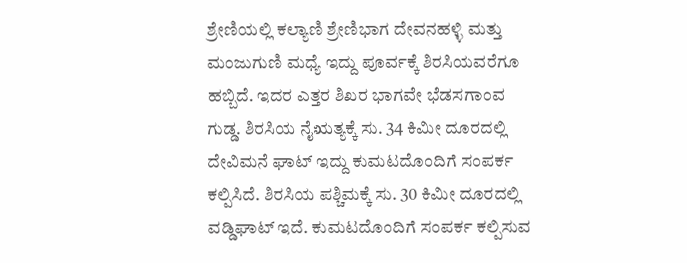ಶ್ರೇಣಿಯಲ್ಲಿ ಕಲ್ಯಾಣಿ ಶ್ರೇಣಿಭಾಗ ದೇವನಹಳ್ಳಿ ಮತ್ತು ಮಂಜುಗುಣಿ ಮಧ್ಯೆ ಇದ್ದು ಪೂರ್ವಕ್ಕೆ ಶಿರಸಿಯವರೆಗೂ ಹಬ್ಬಿದೆ. ಇದರ ಎತ್ತರ ಶಿಖರ ಭಾಗವೇ ಭೆಡಸಗಾಂವ ಗುಡ್ಡ. ಶಿರಸಿಯ ನೈಋತ್ಯಕ್ಕೆ ಸು. 34 ಕಿಮೀ ದೂರದಲ್ಲಿ ದೇವಿಮನೆ ಘಾಟ್ ಇದ್ದು ಕುಮಟದೊಂದಿಗೆ ಸಂಪರ್ಕ ಕಲ್ಪಿಸಿದೆ. ಶಿರಸಿಯ ಪಶ್ಚಿಮಕ್ಕೆ ಸು. 30 ಕಿಮೀ ದೂರದಲ್ಲಿ ವಡ್ಡಿಘಾಟ್ ಇದೆ. ಕುಮಟದೊಂದಿಗೆ ಸಂಪರ್ಕ ಕಲ್ಪಿಸುವ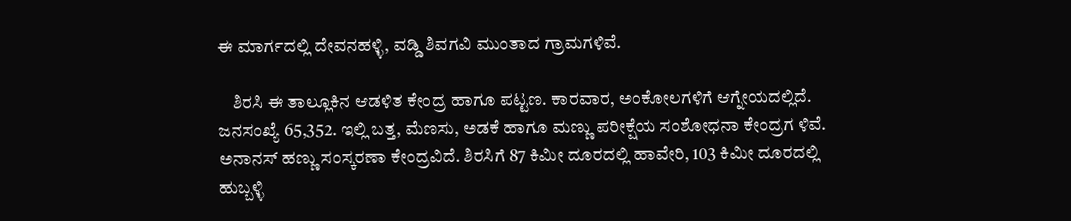ಈ ಮಾರ್ಗದಲ್ಲಿ ದೇವನಹಳ್ಳಿ, ವಡ್ಡಿ ಶಿವಗವಿ ಮುಂತಾದ ಗ್ರಾಮಗಳಿವೆ.

    ಶಿರಸಿ ಈ ತಾಲ್ಲೂಕಿನ ಆಡಳಿತ ಕೇಂದ್ರ ಹಾಗೂ ಪಟ್ಟಣ. ಕಾರವಾರ, ಅಂಕೋಲಗಳಿಗೆ ಆಗ್ನೇಯದಲ್ಲಿದೆ. ಜನಸಂಖ್ಯೆ 65,352. ಇಲ್ಲಿ ಬತ್ತ, ಮೆಣಸು, ಅಡಕೆ ಹಾಗೂ ಮಣ್ಣು ಪರೀಕ್ಷೆಯ ಸಂಶೋಧನಾ ಕೇಂದ್ರಗ ಳಿವೆ. ಅನಾನಸ್ ಹಣ್ಣು ಸಂಸ್ಕರಣಾ ಕೇಂದ್ರವಿದೆ. ಶಿರಸಿಗೆ 87 ಕಿಮೀ ದೂರದಲ್ಲಿ ಹಾವೇರಿ, 103 ಕಿಮೀ ದೂರದಲ್ಲಿ ಹುಬ್ಬಳ್ಳಿ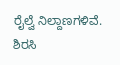ರೈಲ್ವೆ ನಿಲ್ದಾಣಗಳಿವೆ. ಶಿರಸಿ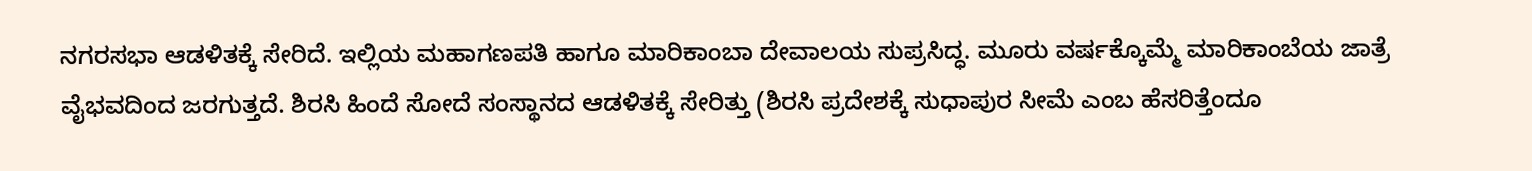ನಗರಸಭಾ ಆಡಳಿತಕ್ಕೆ ಸೇರಿದೆ. ಇಲ್ಲಿಯ ಮಹಾಗಣಪತಿ ಹಾಗೂ ಮಾರಿಕಾಂಬಾ ದೇವಾಲಯ ಸುಪ್ರಸಿದ್ಧ. ಮೂರು ವರ್ಷಕ್ಕೊಮ್ಮೆ ಮಾರಿಕಾಂಬೆಯ ಜಾತ್ರೆ ವೈಭವದಿಂದ ಜರಗುತ್ತದೆ. ಶಿರಸಿ ಹಿಂದೆ ಸೋದೆ ಸಂಸ್ಥಾನದ ಆಡಳಿತಕ್ಕೆ ಸೇರಿತ್ತು (ಶಿರಸಿ ಪ್ರದೇಶಕ್ಕೆ ಸುಧಾಪುರ ಸೀಮೆ ಎಂಬ ಹೆಸರಿತ್ತೆಂದೂ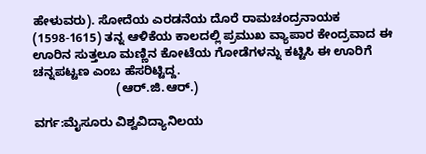ಹೇಳುವರು). ಸೋದೆಯ ಎರಡನೆಯ ದೊರೆ ರಾಮಚಂದ್ರನಾಯಕ (1598-1615) ತನ್ನ ಆಳಿಕೆಯ ಕಾಲದಲ್ಲಿ ಪ್ರಮುಖ ವ್ಯಾಪಾರ ಕೇಂದ್ರವಾದ ಈ ಊರಿನ ಸುತ್ತಲೂ ಮಣ್ಣಿನ ಕೋಟೆಯ ಗೋಡೆಗಳನ್ನು ಕಟ್ಟಿಸಿ ಈ ಊರಿಗೆ ಚನ್ನಪಟ್ಟಣ ಎಂಬ ಹೆಸರಿಟ್ಟಿದ್ದ.
                        (ಆರ್.ಜಿ.ಆರ್.)

ವರ್ಗ:ಮೈಸೂರು ವಿಶ್ವವಿದ್ಯಾನಿಲಯ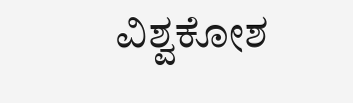ವಿಶ್ವಕೋಶ